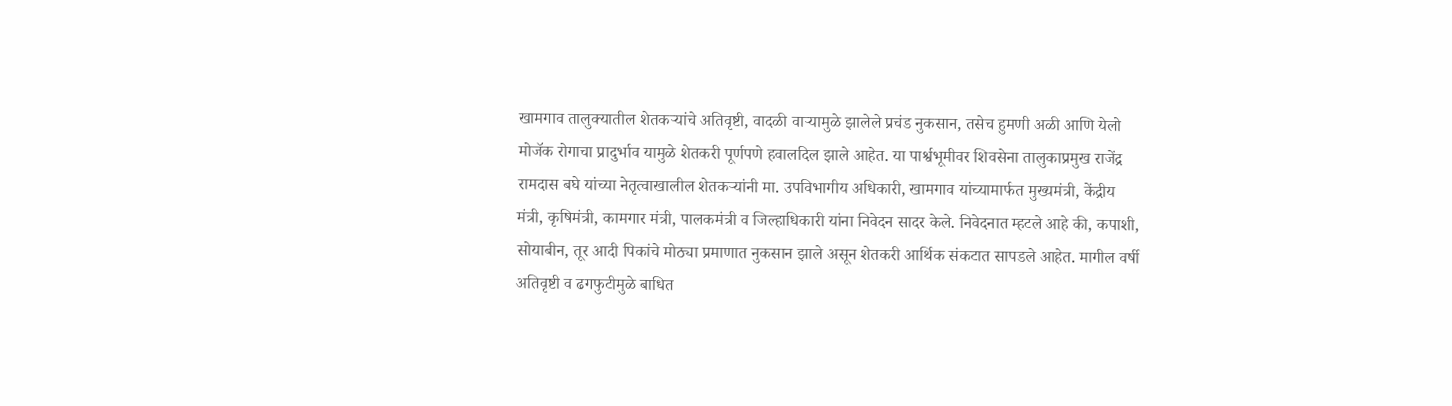खामगाव तालुक्यातील शेतकऱ्यांचे अतिवृष्टी, वादळी वाऱ्यामुळे झालेले प्रचंड नुकसान, तसेच हुमणी अळी आणि येलो मोजॅक रोगाचा प्रादुर्भाव यामुळे शेतकरी पूर्णपणे हवालदिल झाले आहेत. या पार्श्वभूमीवर शिवसेना तालुकाप्रमुख राजेंद्र रामदास बघे यांच्या नेतृत्वाखालील शेतकऱ्यांनी मा. उपविभागीय अधिकारी, खामगाव यांच्यामार्फत मुख्यमंत्री, केंद्रीय मंत्री, कृषिमंत्री, कामगार मंत्री, पालकमंत्री व जिल्हाधिकारी यांना निवेदन सादर केले. निवेदनात म्हटले आहे की, कपाशी, सोयाबीन, तूर आदी पिकांचे मोठ्या प्रमाणात नुकसान झाले असून शेतकरी आर्थिक संकटात सापडले आहेत. मागील वर्षी अतिवृष्टी व ढगफुटीमुळे बाधित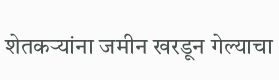शेतकऱ्यांना जमीन खरडून गेल्याचा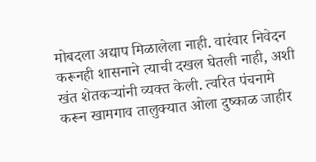मोबदला अद्याप मिळालेला नाही. वारंवार निवेदन करूनही शासनाने त्याची दखल घेतली नाही, अशी खंत शेतकऱ्यांनी व्यक्त केली. त्वरित पंचनामे करून खामगाव तालुक्यात ओला दुष्काळ जाहीर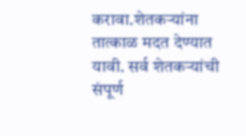करावा.शेतकऱ्यांना तात्काळ मदत देण्यात यावी. सर्व शेतकऱ्यांची संपूर्ण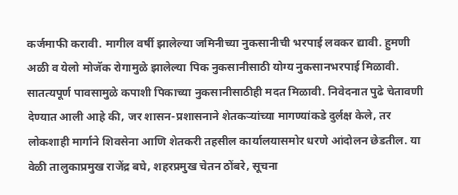कर्जमाफी करावी. मागील वर्षी झालेल्या जमिनीच्या नुकसानीची भरपाई लवकर द्यावी. हुमणी अळी व येलो मोजॅक रोगामुळे झालेल्या पिक नुकसानीसाठी योग्य नुकसानभरपाई मिळावी. सातत्यपूर्ण पावसामुळे कपाशी पिकाच्या नुकसानीसाठीही मदत मिळावी. निवेदनात पुढे चेतावणी देण्यात आली आहे की, जर शासन-प्रशासनाने शेतकऱ्यांच्या मागण्यांकडे दुर्लक्ष केले, तर लोकशाही मार्गाने शिवसेना आणि शेतकरी तहसील कार्यालयासमोर धरणे आंदोलन छेडतील. या वेळी तालुकाप्रमुख राजेंद्र बघे, शहरप्रमुख चेतन ठोंबरे, सूचना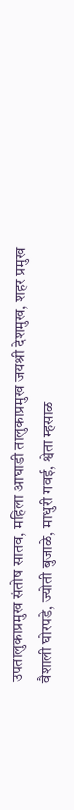उपतालुकाप्रमुख संतोष सातव, महिला आघाडी तालुकाप्रमुख जयश्री देशमुख, शहर प्रमुख वैशाली घोरपडे, ज्योती बुजाळे, माधुरी गवई, श्वेता म्हसाळ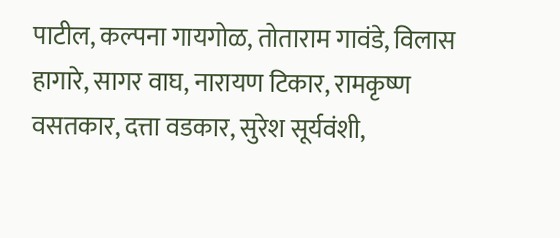पाटील, कल्पना गायगोळ, तोताराम गावंडे, विलास हागारे, सागर वाघ, नारायण टिकार, रामकृष्ण वसतकार, दत्ता वडकार, सुरेश सूर्यवंशी,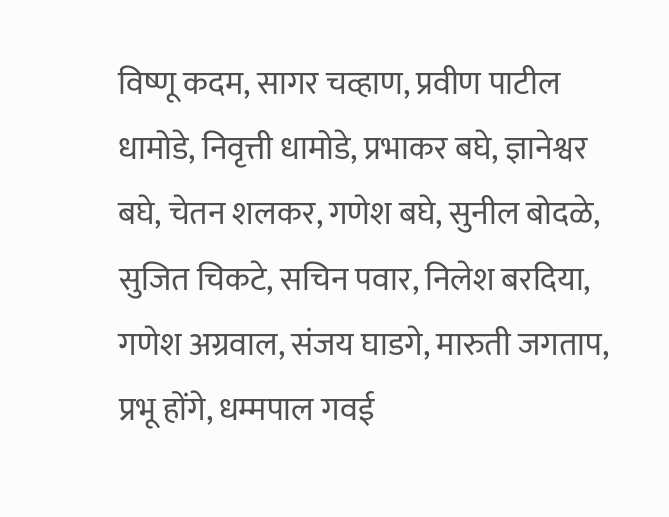विष्णू कदम, सागर चव्हाण, प्रवीण पाटील धामोडे, निवृत्ती धामोडे, प्रभाकर बघे, ज्ञानेश्वर बघे, चेतन शलकर, गणेश बघे, सुनील बोदळे, सुजित चिकटे, सचिन पवार, निलेश बरदिया, गणेश अग्रवाल, संजय घाडगे, मारुती जगताप, प्रभू होंगे, धम्मपाल गवई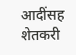आदींसह शेतकरी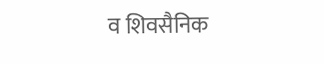व शिवसैनिक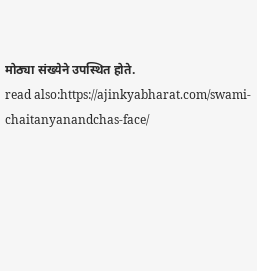मोठ्या संख्येने उपस्थित होते.
read also:https://ajinkyabharat.com/swami-chaitanyanandchas-face/